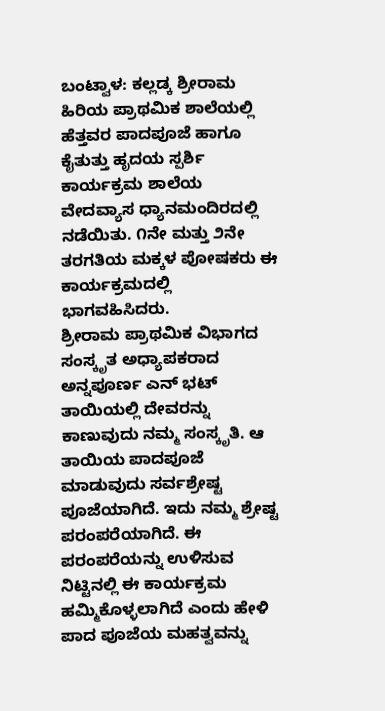ಬಂಟ್ವಾಳ: ಕಲ್ಲಡ್ಕ ಶ್ರೀರಾಮ ಹಿರಿಯ ಪ್ರಾಥಮಿಕ ಶಾಲೆಯಲ್ಲಿ ಹೆತ್ತವರ ಪಾದಪೂಜೆ ಹಾಗೂ ಕೈತುತ್ತು ಹೃದಯ ಸ್ಪರ್ಶಿ ಕಾರ್ಯಕ್ರಮ ಶಾಲೆಯ ವೇದವ್ಯಾಸ ಧ್ಯಾನಮಂದಿರದಲ್ಲಿ ನಡೆಯಿತು. ೧ನೇ ಮತ್ತು ೨ನೇ ತರಗತಿಯ ಮಕ್ಕಳ ಪೋಷಕರು ಈ ಕಾರ್ಯಕ್ರಮದಲ್ಲಿ ಭಾಗವಹಿಸಿದರು.
ಶ್ರೀರಾಮ ಪ್ರಾಥಮಿಕ ವಿಭಾಗದ ಸಂಸ್ಕೃತ ಅಧ್ಯಾಪಕರಾದ ಅನ್ನಪೂರ್ಣ ಎನ್ ಭಟ್ ತಾಯಿಯಲ್ಲಿ ದೇವರನ್ನು ಕಾಣುವುದು ನಮ್ಮ ಸಂಸ್ಕೃತಿ. ಆ ತಾಯಿಯ ಪಾದಪೂಜೆ ಮಾಡುವುದು ಸರ್ವಶ್ರೇಷ್ಟ ಪೂಜೆಯಾಗಿದೆ. ಇದು ನಮ್ಮ ಶ್ರೇಷ್ಟ ಪರಂಪರೆಯಾಗಿದೆ. ಈ ಪರಂಪರೆಯನ್ನು ಉಳಿಸುವ ನಿಟ್ಟಿನಲ್ಲಿ ಈ ಕಾರ್ಯಕ್ರಮ ಹಮ್ಮಿಕೊಳ್ಳಲಾಗಿದೆ ಎಂದು ಹೇಳಿ ಪಾದ ಪೂಜೆಯ ಮಹತ್ವವನ್ನು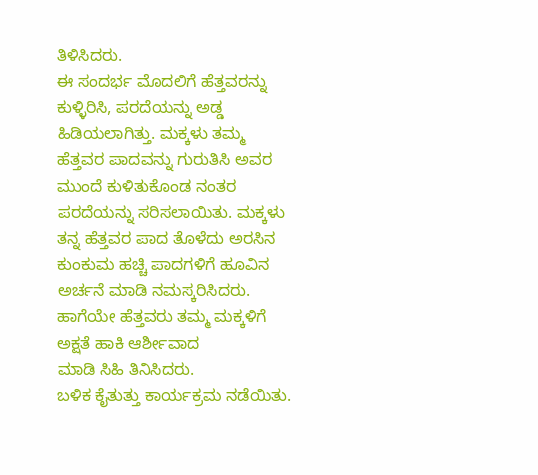ತಿಳಿಸಿದರು.
ಈ ಸಂದರ್ಭ ಮೊದಲಿಗೆ ಹೆತ್ತವರನ್ನು ಕುಳ್ಳಿರಿಸಿ, ಪರದೆಯನ್ನು ಅಡ್ಡ ಹಿಡಿಯಲಾಗಿತ್ತು. ಮಕ್ಕಳು ತಮ್ಮ ಹೆತ್ತವರ ಪಾದವನ್ನು ಗುರುತಿಸಿ ಅವರ ಮುಂದೆ ಕುಳಿತುಕೊಂಡ ನಂತರ ಪರದೆಯನ್ನು ಸರಿಸಲಾಯಿತು. ಮಕ್ಕಳು ತನ್ನ ಹೆತ್ತವರ ಪಾದ ತೊಳೆದು ಅರಸಿನ ಕುಂಕುಮ ಹಚ್ಚಿ ಪಾದಗಳಿಗೆ ಹೂವಿನ ಅರ್ಚನೆ ಮಾಡಿ ನಮಸ್ಕರಿಸಿದರು. ಹಾಗೆಯೇ ಹೆತ್ತವರು ತಮ್ಮ ಮಕ್ಕಳಿಗೆ ಅಕ್ಷತೆ ಹಾಕಿ ಆರ್ಶೀವಾದ
ಮಾಡಿ ಸಿಹಿ ತಿನಿಸಿದರು.
ಬಳಿಕ ಕೈತುತ್ತು ಕಾರ್ಯಕ್ರಮ ನಡೆಯಿತು.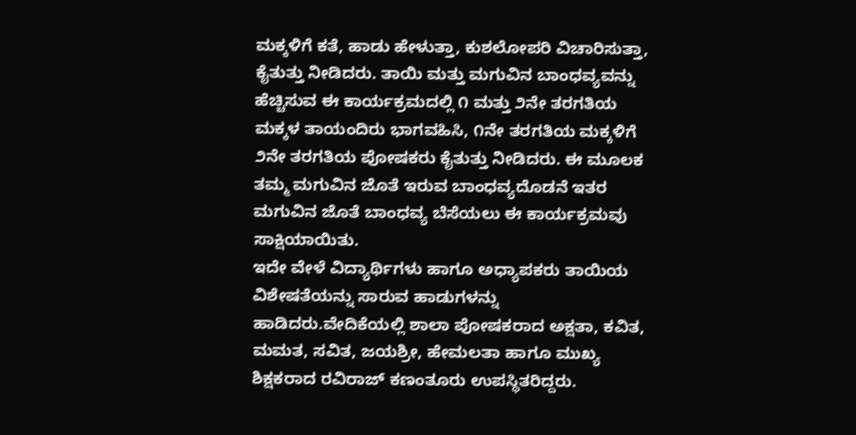ಮಕ್ಕಳಿಗೆ ಕತೆ, ಹಾಡು ಹೇಳುತ್ತಾ, ಕುಶಲೋಪರಿ ವಿಚಾರಿಸುತ್ತಾ, ಕೈತುತ್ತು ನೀಡಿದರು. ತಾಯಿ ಮತ್ತು ಮಗುವಿನ ಬಾಂಧವ್ಯವನ್ನು ಹೆಚ್ಚಿಸುವ ಈ ಕಾರ್ಯಕ್ರಮದಲ್ಲಿ ೧ ಮತ್ತು ೨ನೇ ತರಗತಿಯ ಮಕ್ಕಳ ತಾಯಂದಿರು ಭಾಗವಹಿಸಿ, ೧ನೇ ತರಗತಿಯ ಮಕ್ಕಳಿಗೆ ೨ನೇ ತರಗತಿಯ ಪೋಷಕರು ಕೈತುತ್ತು ನೀಡಿದರು. ಈ ಮೂಲಕ ತಮ್ಮ ಮಗುವಿನ ಜೊತೆ ಇರುವ ಬಾಂಧವ್ಯದೊಡನೆ ಇತರ ಮಗುವಿನ ಜೊತೆ ಬಾಂಧವ್ಯ ಬೆಸೆಯಲು ಈ ಕಾರ್ಯಕ್ರಮವು ಸಾಕ್ಷಿಯಾಯಿತು.
ಇದೇ ವೇಳೆ ವಿದ್ಯಾರ್ಥಿಗಳು ಹಾಗೂ ಅಧ್ಯಾಪಕರು ತಾಯಿಯ ವಿಶೇಷತೆಯನ್ನು ಸಾರುವ ಹಾಡುಗಳನ್ನು ಹಾಡಿದರು.ವೇದಿಕೆಯಲ್ಲಿ ಶಾಲಾ ಪೋಷಕರಾದ ಅಕ್ಷತಾ, ಕವಿತ, ಮಮತ, ಸವಿತ, ಜಯಶ್ರೀ, ಹೇಮಲತಾ ಹಾಗೂ ಮುಖ್ಯ ಶಿಕ್ಷಕರಾದ ರವಿರಾಜ್ ಕಣಂತೂರು ಉಪಸ್ಥಿತರಿದ್ದರು.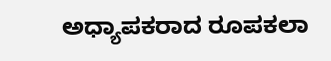ಅಧ್ಯಾಪಕರಾದ ರೂಪಕಲಾ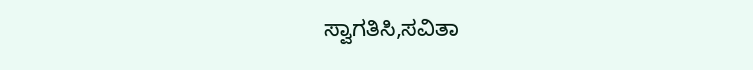ಸ್ವಾಗತಿಸಿ,ಸವಿತಾ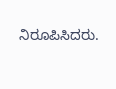ನಿರೂಪಿಸಿದರು.